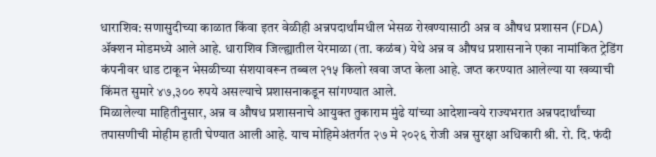धाराशिव: सणासुदीच्या काळात किंवा इतर वेळीही अन्नपदार्थांमधील भेसळ रोखण्यासाठी अन्न व औषध प्रशासन (FDA) ॲक्शन मोडमध्ये आले आहे. धाराशिव जिल्ह्यातील येरमाळा (ता. कळंब) येथे अन्न व औषध प्रशासनाने एका नामांकित ट्रेडिंग कंपनीवर धाड टाकून भेसळीच्या संशयावरून तब्बल २१५ किलो खवा जप्त केला आहे. जप्त करण्यात आलेल्या या खव्याची किंमत सुमारे ४७,३०० रुपये असल्याचे प्रशासनाकडून सांगण्यात आले.
मिळालेल्या माहितीनुसार, अन्न व औषध प्रशासनाचे आयुक्त तुकाराम मुंढे यांच्या आदेशान्वये राज्यभरात अन्नपदार्थांच्या तपासणीची मोहीम हाती घेण्यात आली आहे. याच मोहिमेअंतर्गत २७ मे २०२६ रोजी अन्न सुरक्षा अधिकारी श्री. रो. दि. फंदी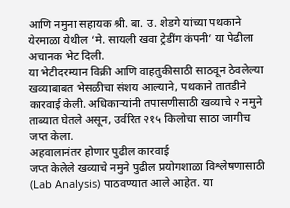आणि नमुना सहायक श्री. बा. उ. शेडगे यांच्या पथकाने येरमाळा येथील ‘मे. सायली खवा ट्रेडींग कंपनी’ या पेढीला अचानक भेट दिली.
या भेटीदरम्यान विक्री आणि वाहतुकीसाठी साठवून ठेवलेल्या खव्याबाबत भेसळीचा संशय आल्याने, पथकाने तातडीने कारवाई केली. अधिकाऱ्यांनी तपासणीसाठी खव्याचे २ नमुने ताब्यात घेतले असून, उर्वरित २१५ किलोचा साठा जागीच जप्त केला.
अहवालानंतर होणार पुढील कारवाई
जप्त केलेले खव्याचे नमुने पुढील प्रयोगशाळा विश्लेषणासाठी (Lab Analysis) पाठवण्यात आले आहेत. या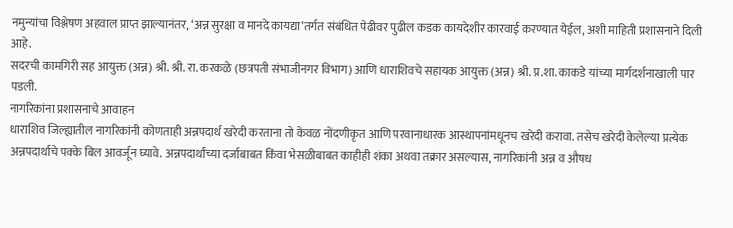नमुन्यांचा विश्लेषण अहवाल प्राप्त झाल्यानंतर, ‘अन्न सुरक्षा व मानदे कायद्या’तर्गत संबंधित पेढीवर पुढील कडक कायदेशीर कारवाई करण्यात येईल, अशी माहिती प्रशासनाने दिली आहे.
सदरची कामगिरी सह आयुक्त (अन्न) श्री. श्री. रा. करकळे (छत्रपती संभाजीनगर विभाग) आणि धाराशिवचे सहायक आयुक्त (अन्न) श्री. प्र.शा. काकडे यांच्या मार्गदर्शनाखाली पार पडली.
नागरिकांना प्रशासनाचे आवाहन
धाराशिव जिल्ह्यातील नागरिकांनी कोणताही अन्नपदार्थ खरेदी करताना तो केवळ नोंदणीकृत आणि परवानाधारक आस्थापनांमधूनच खरेदी करावा. तसेच खरेदी केलेल्या प्रत्येक अन्नपदार्थाचे पक्के बिल आवर्जून घ्यावे. अन्नपदार्थांच्या दर्जाबाबत किंवा भेसळीबाबत काहीही शंका अथवा तक्रार असल्यास, नागरिकांनी अन्न व औषध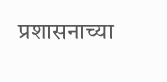प्रशासनाच्या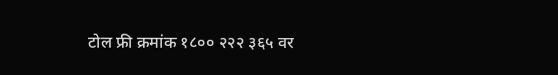टोल फ्री क्रमांक १८०० २२२ ३६५ वर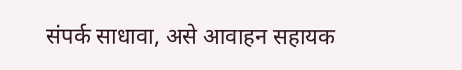संपर्क साधावा, असे आवाहन सहायक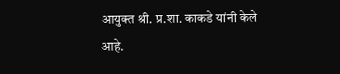आयुक्त श्री. प्र.शा. काकडे यांनी केले आहे.